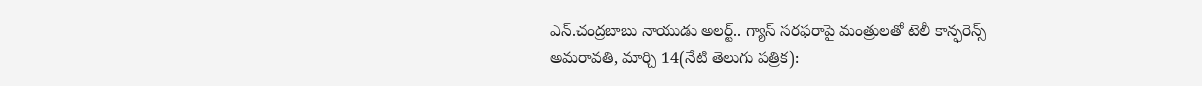ఎన్.చంద్రబాబు నాయుడు అలర్ట్.. గ్యాస్ సరఫరాపై మంత్రులతో టెలీ కాన్ఫరెన్స్
అమరావతి, మార్చి 14(నేటి తెలుగు పత్రిక):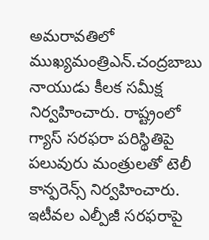అమరావతిలో ముఖ్యమంత్రిఎన్.చంద్రబాబు నాయుడు కీలక సమీక్ష నిర్వహించారు. రాష్ట్రంలో గ్యాస్ సరఫరా పరిస్థితిపై పలువురు మంత్రులతో టెలీ కాన్ఫరెన్స్ నిర్వహించారు. ఇటీవల ఎల్పీజీ సరఫరాపై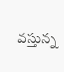వస్తున్న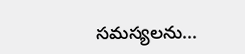సమస్యలను...